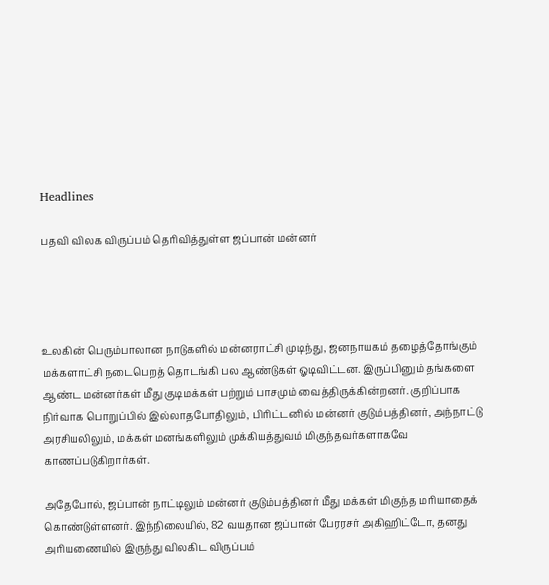Headlines

பதவி விலக விருப்பம் தெரிவித்துள்ள ஜப்பான் மன்னர்




உலகின் பெரும்பாலான நாடுகளில் மன்னராட்சி முடிந்து, ஜனநாயகம் தழைத்தோங்கும் மக்களாட்சி நடைபெறத் தொடங்கி பல ஆண்டுகள் ஓடிவிட்டன. இருப்பினும் தங்களை ஆண்ட மன்னர்கள் மீது குடிமக்கள் பற்றும் பாசமும் வைத்திருக்கின்றனர். குறிப்பாக நிர்வாக பொறுப்பில் இல்லாதபோதிலும், பிரிட்டனில் மன்னர் குடும்பத்தினர், அந்நாட்டு அரசியலிலும், மக்கள் மனங்களிலும் முக்கியத்துவம் மிகுந்தவர்களாகவே காணப்படுகிறார்கள்.

அதேபோல், ஜப்பான் நாட்டிலும் மன்னர் குடும்பத்தினர் மீது மக்கள் மிகுந்த மரியாதைக் கொண்டுள்ளனர். இந்நிலையில், 82 வயதான ஜப்பான் பேரரசர் அகிஹிட்டோ, தனது அரியணையில் இருந்து விலகிட விருப்பம்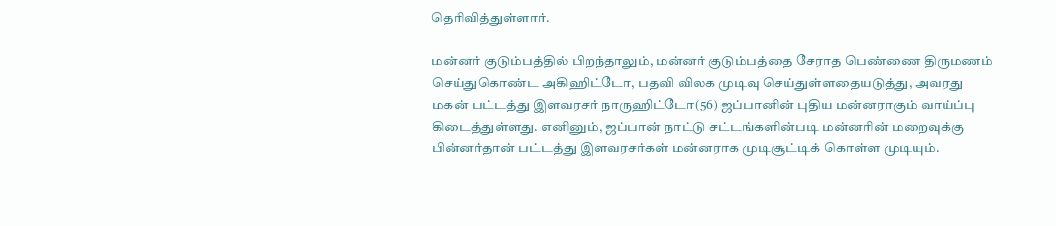தெரிவித்துள்ளார்.

மன்னர் குடும்பத்தில் பிறந்தாலும், மன்னர் குடும்பத்தை சேராத பெண்ணை திருமணம் செய்துகொண்ட அகிஹிட்டோ, பதவி விலக முடிவு செய்துள்ளதையடுத்து, அவரது மகன் பட்டத்து இளவரசர் நாருஹிட்டோ(56) ஜப்பானின் புதிய மன்னராகும் வாய்ப்பு கிடைத்துள்ளது. எனினும், ஜப்பான் நாட்டு சட்டங்களின்படி மன்னரின் மறைவுக்கு பின்னர்தான் பட்டத்து இளவரசர்கள் மன்னராக முடிசூட்டிக் கொள்ள முடியும்.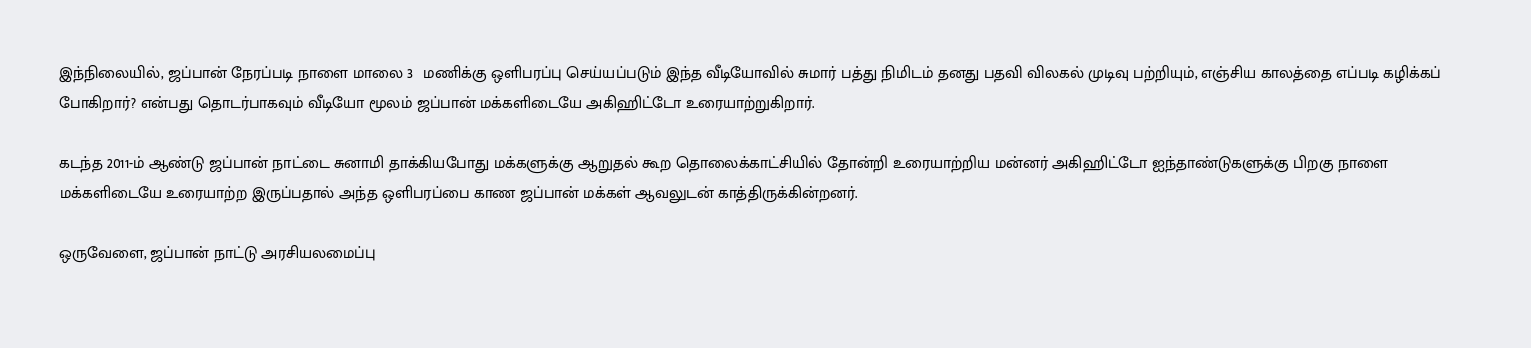இந்நிலையில், ஜப்பான் நேரப்படி நாளை மாலை 3  மணிக்கு ஒளிபரப்பு செய்யப்படும் இந்த வீடியோவில் சுமார் பத்து நிமிடம் தனது பதவி விலகல் முடிவு பற்றியும், எஞ்சிய காலத்தை எப்படி கழிக்கப் போகிறார்? என்பது தொடர்பாகவும் வீடியோ மூலம் ஜப்பான் மக்களிடையே அகிஹிட்டோ உரையாற்றுகிறார்.

கடந்த 2011-ம் ஆண்டு ஜப்பான் நாட்டை சுனாமி தாக்கியபோது மக்களுக்கு ஆறுதல் கூற தொலைக்காட்சியில் தோன்றி உரையாற்றிய மன்னர் அகிஹிட்டோ ஐந்தாண்டுகளுக்கு பிறகு நாளை மக்களிடையே உரையாற்ற இருப்பதால் அந்த ஒளிபரப்பை காண ஜப்பான் மக்கள் ஆவலுடன் காத்திருக்கின்றனர்.

ஒருவேளை, ஜப்பான் நாட்டு அரசியலமைப்பு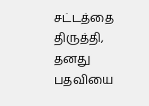சட்டத்தை திருத்தி, தனது பதவியை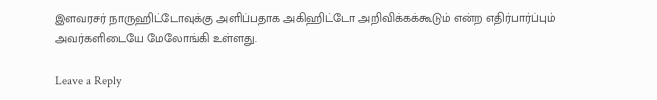இளவரசர் நாருஹிட்டோவுக்கு அளிப்பதாக அகிஹிட்டோ அறிவிக்கக்கூடும் என்ற எதிர்பார்ப்பும் அவர்களிடையே மேலோங்கி உள்ளது.

Leave a Reply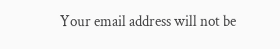Your email address will not be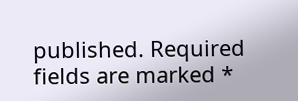published. Required fields are marked *